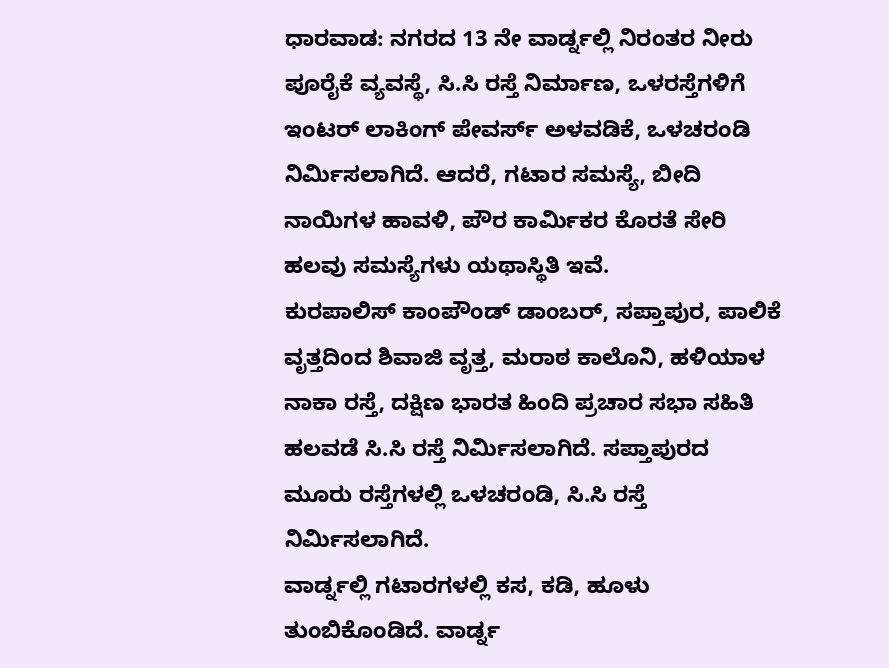ಧಾರವಾಡ: ನಗರದ 13 ನೇ ವಾರ್ಡ್ನಲ್ಲಿ ನಿರಂತರ ನೀರು ಪೂರೈಕೆ ವ್ಯವಸ್ಥೆ, ಸಿ.ಸಿ ರಸ್ತೆ ನಿರ್ಮಾಣ, ಒಳರಸ್ತೆಗಳಿಗೆ ಇಂಟರ್ ಲಾಕಿಂಗ್ ಪೇವರ್ಸ್ ಅಳವಡಿಕೆ, ಒಳಚರಂಡಿ ನಿರ್ಮಿಸಲಾಗಿದೆ. ಆದರೆ, ಗಟಾರ ಸಮಸ್ಯೆ, ಬೀದಿ ನಾಯಿಗಳ ಹಾವಳಿ, ಪೌರ ಕಾರ್ಮಿಕರ ಕೊರತೆ ಸೇರಿ ಹಲವು ಸಮಸ್ಯೆಗಳು ಯಥಾಸ್ಥಿತಿ ಇವೆ.
ಕುರಪಾಲಿಸ್ ಕಾಂಪೌಂಡ್ ಡಾಂಬರ್, ಸಪ್ತಾಪುರ, ಪಾಲಿಕೆ ವೃತ್ತದಿಂದ ಶಿವಾಜಿ ವೃತ್ತ, ಮರಾಠ ಕಾಲೊನಿ, ಹಳಿಯಾಳ ನಾಕಾ ರಸ್ತೆ, ದಕ್ಷಿಣ ಭಾರತ ಹಿಂದಿ ಪ್ರಚಾರ ಸಭಾ ಸಹಿತಿ ಹಲವಡೆ ಸಿ.ಸಿ ರಸ್ತೆ ನಿರ್ಮಿಸಲಾಗಿದೆ. ಸಪ್ತಾಪುರದ ಮೂರು ರಸ್ತೆಗಳಲ್ಲಿ ಒಳಚರಂಡಿ, ಸಿ.ಸಿ ರಸ್ತೆ ನಿರ್ಮಿಸಲಾಗಿದೆ.
ವಾರ್ಡ್ನಲ್ಲಿ ಗಟಾರಗಳಲ್ಲಿ ಕಸ, ಕಡಿ, ಹೂಳು ತುಂಬಿಕೊಂಡಿದೆ. ವಾರ್ಡ್ನ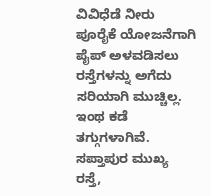ವಿವಿಧೆಡೆ ನೀರು ಪೂರೈಕೆ ಯೋಜನೆಗಾಗಿ ಪೈಪ್ ಅಳವಡಿಸಲು ರಸ್ತೆಗಳನ್ನು ಅಗೆದು ಸರಿಯಾಗಿ ಮುಚ್ಚಿಲ್ಲ. ಇಂಥ ಕಡೆ ತಗ್ಗುಗಳಾಗಿವೆ. ಸಪ್ತಾಪುರ ಮುಖ್ಯ ರಸ್ತೆ,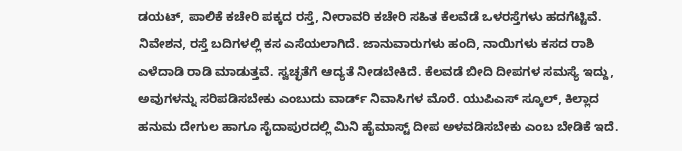ಡಯಟ್, ಪಾಲಿಕೆ ಕಚೇರಿ ಪಕ್ಕದ ರಸ್ತೆ, ನೀರಾವರಿ ಕಚೇರಿ ಸಹಿತ ಕೆಲವೆಡೆ ಒಳರಸ್ತೆಗಳು ಹದಗೆಟ್ಟಿವೆ.
ನಿವೇಶನ, ರಸ್ತೆ ಬದಿಗಳಲ್ಲಿ ಕಸ ಎಸೆಯಲಾಗಿದೆ. ಜಾನುವಾರುಗಳು ಹಂದಿ, ನಾಯಿಗಳು ಕಸದ ರಾಶಿ ಎಳೆದಾಡಿ ರಾಡಿ ಮಾಡುತ್ತವೆ. ಸ್ವಚ್ಛತೆಗೆ ಆದ್ಯತೆ ನೀಡಬೇಕಿದೆ. ಕೆಲವಡೆ ಬೀದಿ ದೀಪಗಳ ಸಮಸ್ಯೆ ಇದ್ದು, ಅವುಗಳನ್ನು ಸರಿಪಡಿಸಬೇಕು ಎಂಬುದು ವಾರ್ಡ್ ನಿವಾಸಿಗಳ ಮೊರೆ. ಯುಪಿಎಸ್ ಸ್ಕೂಲ್, ಕಿಲ್ಲಾದ ಹನುಮ ದೇಗುಲ ಹಾಗೂ ಸೈದಾಪುರದಲ್ಲಿ ಮಿನಿ ಹೈಮಾಸ್ಟ್ ದೀಪ ಅಳವಡಿಸಬೇಕು ಎಂಬ ಬೇಡಿಕೆ ಇದೆ.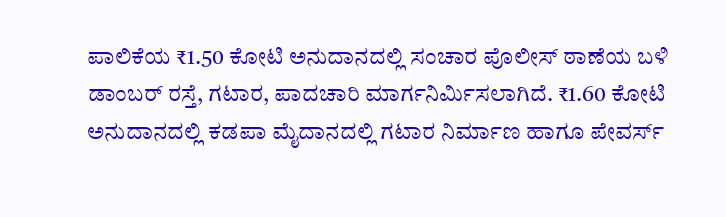ಪಾಲಿಕೆಯ ₹1.50 ಕೋಟಿ ಅನುದಾನದಲ್ಲಿ ಸಂಚಾರ ಪೊಲೀಸ್ ಠಾಣೆಯ ಬಳಿ ಡಾಂಬರ್ ರಸ್ತೆ, ಗಟಾರ, ಪಾದಚಾರಿ ಮಾರ್ಗನಿರ್ಮಿಸಲಾಗಿದೆ. ₹1.60 ಕೋಟಿ ಅನುದಾನದಲ್ಲಿ ಕಡಪಾ ಮೈದಾನದಲ್ಲಿ ಗಟಾರ ನಿರ್ಮಾಣ ಹಾಗೂ ಪೇವರ್ಸ್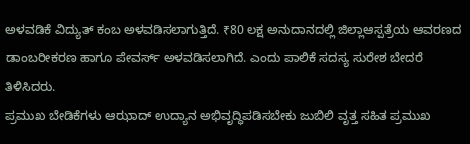ಅಳವಡಿಕೆ ವಿದ್ಯುತ್ ಕಂಬ ಅಳವಡಿಸಲಾಗುತ್ತಿದೆ. ₹80 ಲಕ್ಷ ಅನುದಾನದಲ್ಲಿ ಜಿಲ್ಲಾಆಸ್ಪತ್ರೆಯ ಆವರಣದ ಡಾಂಬರೀಕರಣ ಹಾಗೂ ಪೇವರ್ಸ್ ಅಳವಡಿಸಲಾಗಿದೆ. ಎಂದು ಪಾಲಿಕೆ ಸದಸ್ಯ ಸುರೇಶ ಬೇದರೆ ತಿಳಿಸಿದರು.
ಪ್ರಮುಖ ಬೇಡಿಕೆಗಳು ಆಝಾದ್ ಉದ್ಯಾನ ಅಭಿವೃದ್ಧಿಪಡಿಸಬೇಕು ಜುಬಿಲಿ ವೃತ್ತ ಸಹಿತ ಪ್ರಮುಖ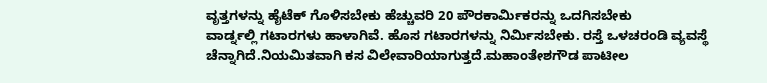ವೃತ್ತಗಳನ್ನು ಹೈಟೆಕ್ ಗೊಳಿಸಬೇಕು ಹೆಚ್ಚುವರಿ 20 ಪೌರಕಾರ್ಮಿಕರನ್ನು ಒದಗಿಸಬೇಕು
ವಾರ್ಡ್ನಲ್ಲಿ ಗಟಾರಗಳು ಹಾಳಾಗಿವೆ. ಹೊಸ ಗಟಾರಗಳನ್ನು ನಿರ್ಮಿಸಬೇಕು. ರಸ್ತೆ ಒಳಚರಂಡಿ ವ್ಯವಸ್ಥೆ ಚೆನ್ನಾಗಿದೆ.ನಿಯಮಿತವಾಗಿ ಕಸ ವಿಲೇವಾರಿಯಾಗುತ್ತದೆ.ಮಹಾಂತೇಶಗೌಡ ಪಾಟೀಲ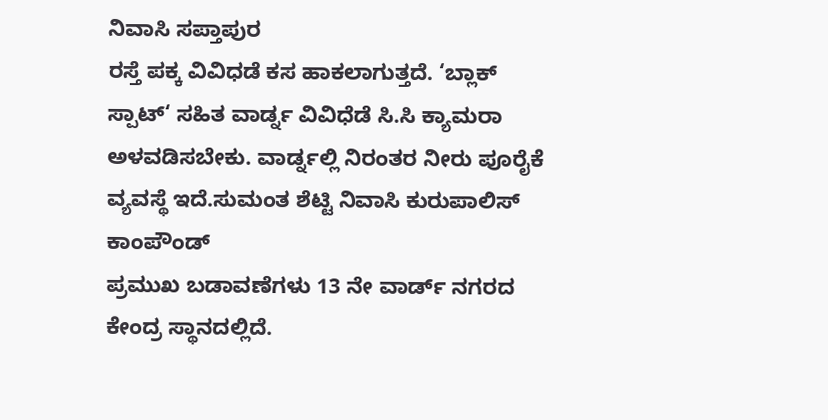ನಿವಾಸಿ ಸಪ್ತಾಪುರ
ರಸ್ತೆ ಪಕ್ಕ ವಿವಿಧಡೆ ಕಸ ಹಾಕಲಾಗುತ್ತದೆ. ‘ಬ್ಲಾಕ್ ಸ್ಪಾಟ್‘ ಸಹಿತ ವಾರ್ಡ್ನ ವಿವಿಧೆಡೆ ಸಿ.ಸಿ ಕ್ಯಾಮರಾ ಅಳವಡಿಸಬೇಕು. ವಾರ್ಡ್ನಲ್ಲಿ ನಿರಂತರ ನೀರು ಪೂರೈಕೆ ವ್ಯವಸ್ಥೆ ಇದೆ.ಸುಮಂತ ಶೆಟ್ಟಿ ನಿವಾಸಿ ಕುರುಪಾಲಿಸ್ ಕಾಂಪೌಂಡ್
ಪ್ರಮುಖ ಬಡಾವಣೆಗಳು 13 ನೇ ವಾರ್ಡ್ ನಗರದ ಕೇಂದ್ರ ಸ್ಥಾನದಲ್ಲಿದೆ.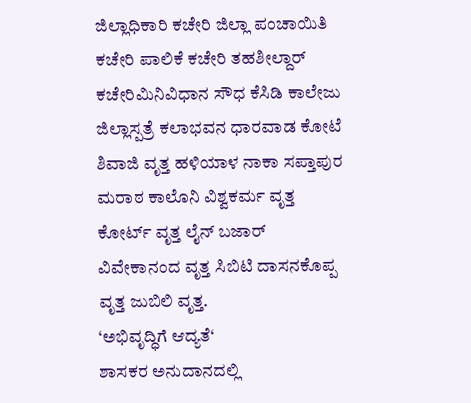ಜಿಲ್ಲಾಧಿಕಾರಿ ಕಚೇರಿ ಜಿಲ್ಲಾ ಪಂಚಾಯಿತಿ ಕಚೇರಿ ಪಾಲಿಕೆ ಕಚೇರಿ ತಹಶೀಲ್ದಾರ್ ಕಚೇರಿಮಿನಿವಿಧಾನ ಸೌಧ ಕೆಸಿಡಿ ಕಾಲೇಜು ಜಿಲ್ಲಾಸ್ಪತ್ರೆ ಕಲಾಭವನ ಧಾರವಾಡ ಕೋಟೆ ಶಿವಾಜಿ ವೃತ್ತ ಹಳಿಯಾಳ ನಾಕಾ ಸಪ್ತಾಪುರ ಮರಾಠ ಕಾಲೊನಿ ವಿಶ್ವಕರ್ಮ ವೃತ್ತ ಕೋರ್ಟ್ ವೃತ್ತ ಲೈನ್ ಬಜಾರ್ ವಿವೇಕಾನಂದ ವೃತ್ತ ಸಿಬಿಟಿ ದಾಸನಕೊಪ್ಪ ವೃತ್ತ ಜುಬಿಲಿ ವೃತ್ತ.
‘ಅಭಿವೃದ್ಧಿಗೆ ಆದ್ಯತೆ‘
ಶಾಸಕರ ಅನುದಾನದಲ್ಲಿ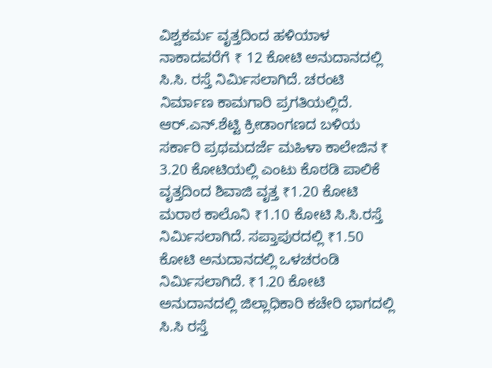ವಿಶ್ವಕರ್ಮ ವೃತ್ತದಿಂದ ಹಳಿಯಾಳ ನಾಕಾದವರೆಗೆ ₹ 12 ಕೋಟಿ ಅನುದಾನದಲ್ಲಿ ಸಿ.ಸಿ. ರಸ್ತೆ ನಿರ್ಮಿಸಲಾಗಿದೆ. ಚರಂಟಿ ನಿರ್ಮಾಣ ಕಾಮಗಾರಿ ಪ್ರಗತಿಯಲ್ಲಿದೆ. ಆರ್.ಎನ್.ಶೆಟ್ಟಿ ಕ್ರೀಡಾಂಗಣದ ಬಳಿಯ ಸರ್ಕಾರಿ ಪ್ರಥಮದರ್ಜೆ ಮಹಿಳಾ ಕಾಲೇಜಿನ ₹ 3.20 ಕೋಟಿಯಲ್ಲಿ ಎಂಟು ಕೊಠಡಿ ಪಾಲಿಕೆ ವೃತ್ತದಿಂದ ಶಿವಾಜಿ ವೃತ್ತ ₹1.20 ಕೋಟಿ ಮರಾಠ ಕಾಲೊನಿ ₹1.10 ಕೋಟಿ ಸಿ.ಸಿ.ರಸ್ತೆ ನಿರ್ಮಿಸಲಾಗಿದೆ. ಸಪ್ತಾಪುರದಲ್ಲಿ ₹1.50 ಕೋಟಿ ಅನುದಾನದಲ್ಲಿ ಒಳಚರಂಡಿ ನಿರ್ಮಿಸಲಾಗಿದೆ. ₹1.20 ಕೋಟಿ ಅನುದಾನದಲ್ಲಿ ಜಿಲ್ಲಾಧಿಕಾರಿ ಕಚೇರಿ ಭಾಗದಲ್ಲಿ ಸಿ.ಸಿ ರಸ್ತೆ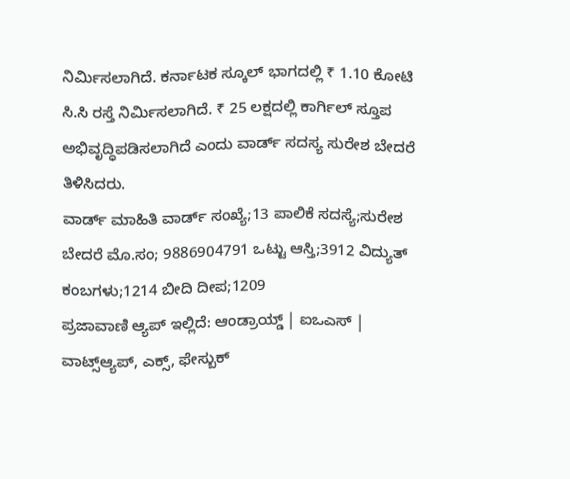ನಿರ್ಮಿಸಲಾಗಿದೆ. ಕರ್ನಾಟಕ ಸ್ಕೂಲ್ ಭಾಗದಲ್ಲಿ ₹ 1.10 ಕೋಟಿ ಸಿ.ಸಿ ರಸ್ತೆ ನಿರ್ಮಿಸಲಾಗಿದೆ. ₹ 25 ಲಕ್ಷದಲ್ಲಿ ಕಾರ್ಗಿಲ್ ಸ್ತೂಪ ಅಭಿವೃದ್ಧಿಪಡಿಸಲಾಗಿದೆ ಎಂದು ವಾರ್ಡ್ ಸದಸ್ಯ ಸುರೇಶ ಬೇದರೆ ತಿಳಿಸಿದರು.
ವಾರ್ಡ್ ಮಾಹಿತಿ ವಾರ್ಡ್ ಸಂಖ್ಯೆ;13 ಪಾಲಿಕೆ ಸದಸ್ಯೆ;ಸುರೇಶ ಬೇದರೆ ಮೊ.ಸಂ; 9886904791 ಒಟ್ಟು ಆಸ್ತಿ;3912 ವಿದ್ಯುತ್ ಕಂಬಗಳು;1214 ಬೀದಿ ದೀಪ;1209
ಪ್ರಜಾವಾಣಿ ಆ್ಯಪ್ ಇಲ್ಲಿದೆ: ಆಂಡ್ರಾಯ್ಡ್ | ಐಒಎಸ್ | ವಾಟ್ಸ್ಆ್ಯಪ್, ಎಕ್ಸ್, ಫೇಸ್ಬುಕ್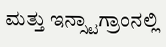ಮತ್ತು ಇನ್ಸ್ಟಾಗ್ರಾಂನಲ್ಲಿ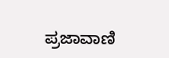ಪ್ರಜಾವಾಣಿ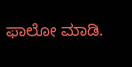ಫಾಲೋ ಮಾಡಿ.